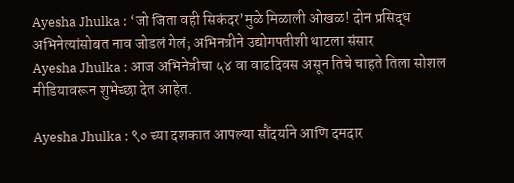Ayesha Jhulka : ‘जो जिता वही सिकंदर’मुळे मिळाली ओखळ! दोन प्रसिद्ध अभिनेत्यांसोबत नाव जोडलं गेलं; अभिनत्रीने उद्योगपतीशी थाटला संसार
Ayesha Jhulka : आज अभिनेत्रीचा ५४ वा वाढदिवस असून तिचे चाहते तिला सोशल मीडियावरून शुभेच्छा देत आहेत.

Ayesha Jhulka : ९० च्या दशकात आपल्या सौंदर्याने आणि दमदार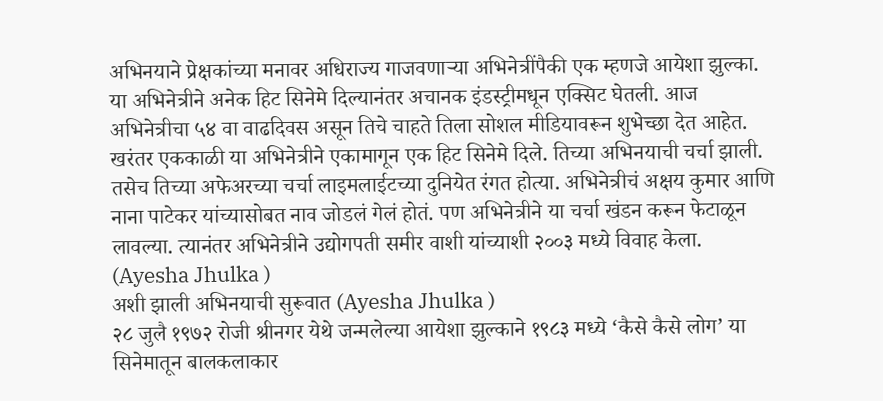अभिनयाने प्रेक्षकांच्या मनावर अधिराज्य गाजवणाऱ्या अभिनेत्रींपैकी एक म्हणजे आयेशा झुल्का. या अभिनेत्रीने अनेक हिट सिनेमे दिल्यानंतर अचानक इंडस्ट्रीमधून एक्सिट घेतली. आज अभिनेत्रीचा ५४ वा वाढदिवस असून तिचे चाहते तिला सोशल मीडियावरून शुभेच्छा देत आहेत.
खरंतर एककाळी या अभिनेत्रीने एकामागून एक हिट सिनेमे दिले. तिच्या अभिनयाची चर्चा झाली. तसेच तिच्या अफेअरच्या चर्चा लाइमलाईटच्या दुनियेत रंगत होत्या. अभिनेत्रीचं अक्षय कुमार आणि नाना पाटेकर यांच्यासोबत नाव जोडलं गेलं होतं. पण अभिनेत्रीने या चर्चा खंडन करून फेटाळून लावल्या. त्यानंतर अभिनेत्रीने उद्योगपती समीर वाशी यांच्याशी २००३ मध्ये विवाह केला. (Ayesha Jhulka )
अशी झाली अभिनयाची सुरूवात (Ayesha Jhulka )
२८ जुलै १९७२ रोजी श्रीनगर येथे जन्मलेल्या आयेशा झुल्काने १९८३ मध्ये ‘कैसे कैसे लोग’ या सिनेमातून बालकलाकार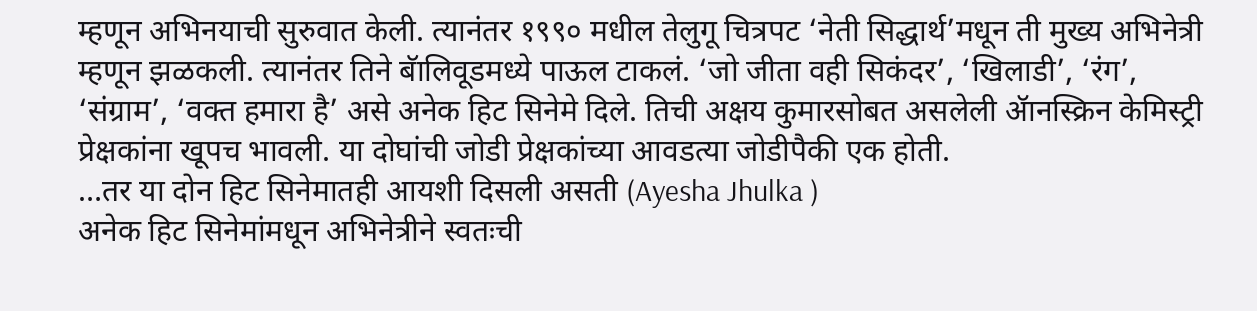म्हणून अभिनयाची सुरुवात केली. त्यानंतर १९९० मधील तेलुगू चित्रपट ‘नेती सिद्धार्थ’मधून ती मुख्य अभिनेत्री म्हणून झळकली. त्यानंतर तिने बॅालिवूडमध्ये पाऊल टाकलं. ‘जो जीता वही सिकंदर’, ‘खिलाडी’, ‘रंग’, ‘संग्राम’, ‘वक्त हमारा है’ असे अनेक हिट सिनेमे दिले. तिची अक्षय कुमारसोबत असलेली ॲानस्क्रिन केमिस्ट्री प्रेक्षकांना खूपच भावली. या दोघांची जोडी प्रेक्षकांच्या आवडत्या जोडीपैकी एक होती.
…तर या दोन हिट सिनेमातही आयशी दिसली असती (Ayesha Jhulka )
अनेक हिट सिनेमांमधून अभिनेत्रीने स्वतःची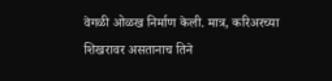वेगळी ओळख निर्माण केली. मात्र, करिअरच्या शिखरावर असतानाच तिने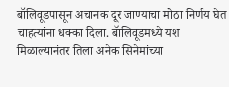बॉलिवूडपासून अचानक दूर जाण्याचा मोठा निर्णय घेत चाहत्यांना धक्का दिला. बॅालिवूडमध्ये यश मिळाल्यानंतर तिला अनेक सिनेमांच्या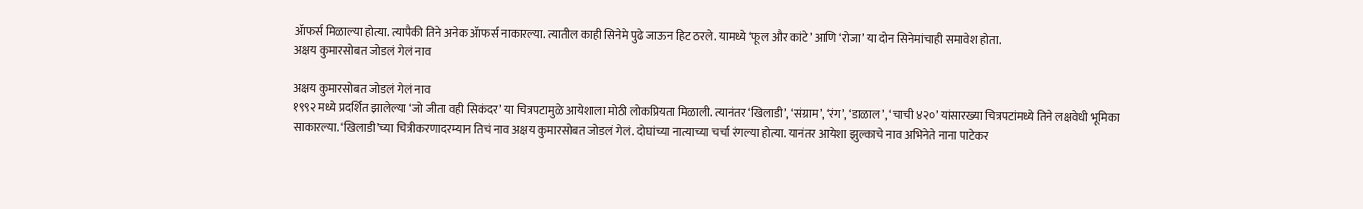ॲाफर्स मिळाल्या होत्या. त्यापैकी तिने अनेक ॲाफर्स नाकारल्या. त्यातील काही सिनेमे पुढे जाऊन हिट ठरले. यामध्ये ‘फूल और कांटे’ आणि ‘रोजा’ या दोन सिनेमांचाही समावेश होता.
अक्षय कुमारसोबत जोडलं गेलं नाव

अक्षय कुमारसोबत जोडलं गेलं नाव
१९९२ मध्ये प्रदर्शित झालेल्या ‘जो जीता वही सिकंदर’ या चित्रपटामुळे आयेशाला मोठी लोकप्रियता मिळाली. त्यानंतर ‘खिलाडी’, ‘संग्राम’, ‘रंग’, ‘डाळाल’, ‘चाची ४२०’ यांसारख्या चित्रपटांमध्ये तिने लक्षवेधी भूमिका साकारल्या. ‘खिलाडी’च्या चित्रीकरणादरम्यान तिचं नाव अक्षय कुमारसोबत जोडलं गेलं. दोघांच्या नात्याच्या चर्चा रंगल्या होत्या. यानंतर आयेशा झुल्काचे नाव अभिनेते नाना पाटेकर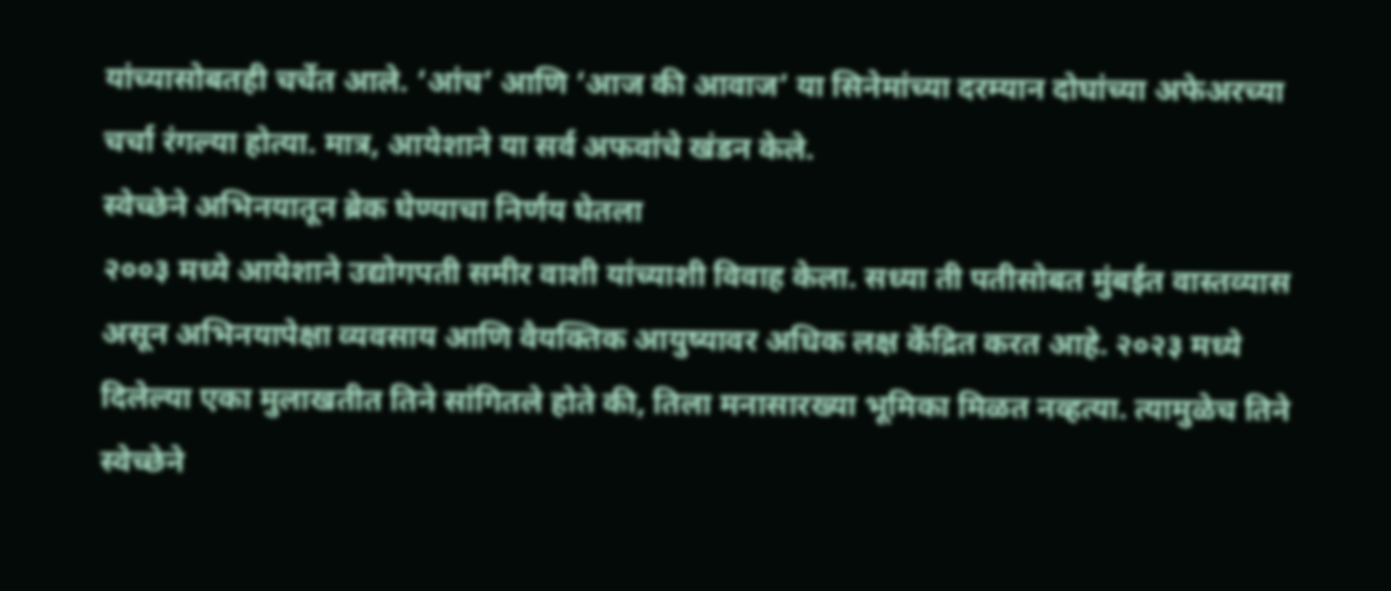यांच्यासोबतही चर्चेत आले. ‘आंच’ आणि ‘आज की आवाज’ या सिनेमांच्या दरम्यान दोघांच्या अफेअरच्या चर्चा रंगल्या होत्या. मात्र, आयेशाने या सर्व अफवांचे खंडन केले.
स्वेच्छेने अभिनयातून ब्रेक घेण्याचा निर्णय घेतला
२००३ मध्ये आयेशाने उद्योगपती समीर वाशी यांच्याशी विवाह केला. सध्या ती पतीसोबत मुंबईत वास्तव्यास असून अभिनयापेक्षा व्यवसाय आणि वैयक्तिक आयुष्यावर अधिक लक्ष केंद्रित करत आहे. २०२३ मध्ये दिलेल्या एका मुलाखतीत तिने सांगितले होते की, तिला मनासारख्या भूमिका मिळत नव्हत्या. त्यामुळेच तिने स्वेच्छेने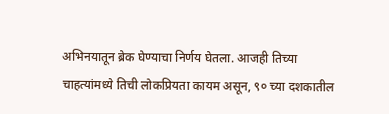अभिनयातून ब्रेक घेण्याचा निर्णय घेतला. आजही तिच्या चाहत्यांमध्ये तिची लोकप्रियता कायम असून, ९० च्या दशकातील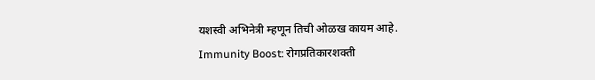यशस्वी अभिनेत्री म्हणून तिची ओळख कायम आहे.
Immunity Boost: रोगप्रतिकारशक्ती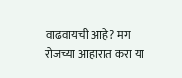वाढवायची आहे? मग रोजच्या आहारात करा या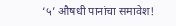‘५’ औषधी पानांचा समावेश!